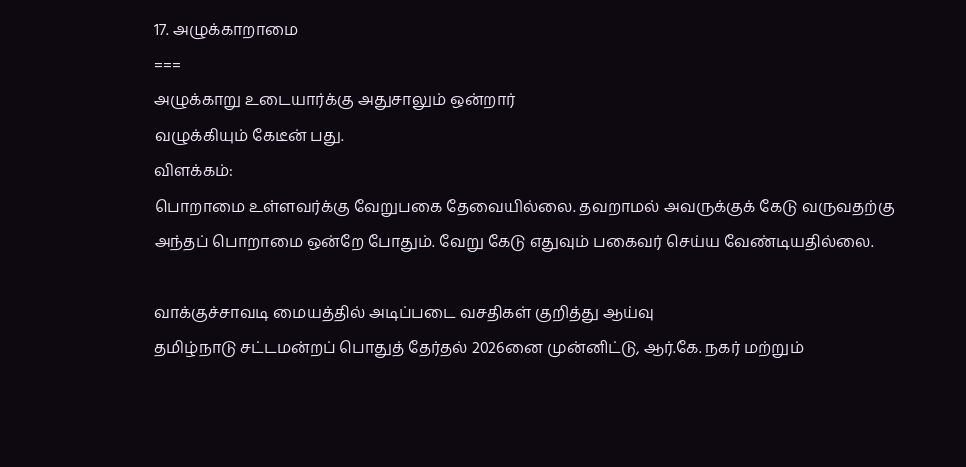17. அழுக்காறாமை
===
அழுக்காறு உடையார்க்கு அதுசாலும் ஒன்றார்
வழுக்கியும் கேடீன் பது.
விளக்கம்:
பொறாமை உள்ளவர்க்கு வேறுபகை தேவையில்லை. தவறாமல் அவருக்குக் கேடு வருவதற்கு அந்தப் பொறாமை ஒன்றே போதும். வேறு கேடு எதுவும் பகைவர் செய்ய வேண்டியதில்லை.

வாக்குச்சாவடி மையத்தில் அடிப்படை வசதிகள் குறித்து ஆய்வு
தமிழ்நாடு சட்டமன்றப் பொதுத் தேர்தல் 2026னை முன்னிட்டு, ஆர்.கே. நகர் மற்றும்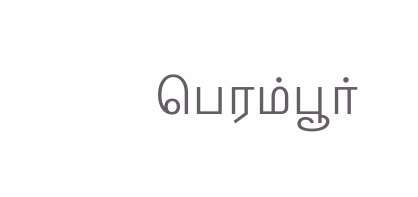பெரம்பூர்